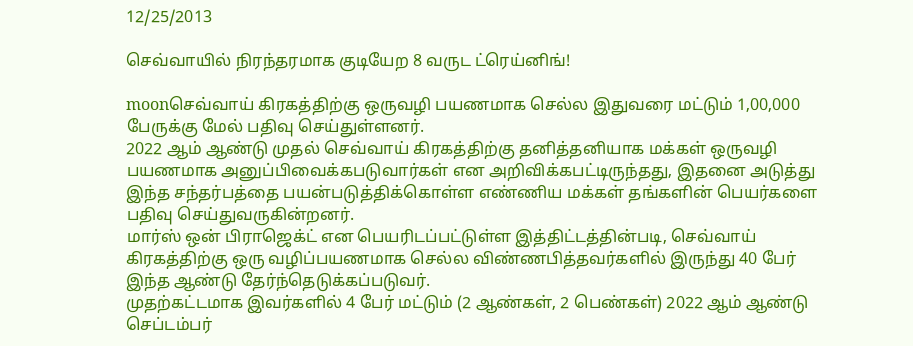12/25/2013

செவ்வாயில் நிரந்தரமாக குடியேற 8 வருட ட்ரெய்னிங்!

moonசெவ்வாய் கிரகத்திற்கு ஒருவழி பயணமாக செல்ல இதுவரை மட்டும் 1,00,000 பேருக்கு மேல் பதிவு செய்துள்ளனர்.
2022 ஆம் ஆண்டு முதல் செவ்வாய் கிரகத்திற்கு தனித்தனியாக மக்கள் ஒருவழி பயணமாக அனுப்பிவைக்கபடுவார்கள் என அறிவிக்கபட்டிருந்தது, இதனை அடுத்து இந்த சந்தர்பத்தை பயன்படுத்திக்கொள்ள எண்ணிய மக்கள் தங்களின் பெயர்களை பதிவு செய்துவருகின்றனர்.
மார்ஸ் ஒன் பிராஜெக்ட் என பெயரிடப்பட்டுள்ள இத்திட்டத்தின்படி, செவ்வாய் கிரகத்திற்கு ஒரு வழிப்பயணமாக செல்ல விண்ணபித்தவர்களில் இருந்து 40 பேர் இந்த ஆண்டு தேர்ந்தெடுக்கப்படுவர்.
முதற்கட்டமாக இவர்களில் 4 பேர் மட்டும் (2 ஆண்கள், 2 பெண்கள்) 2022 ஆம் ஆண்டு செப்டம்பர்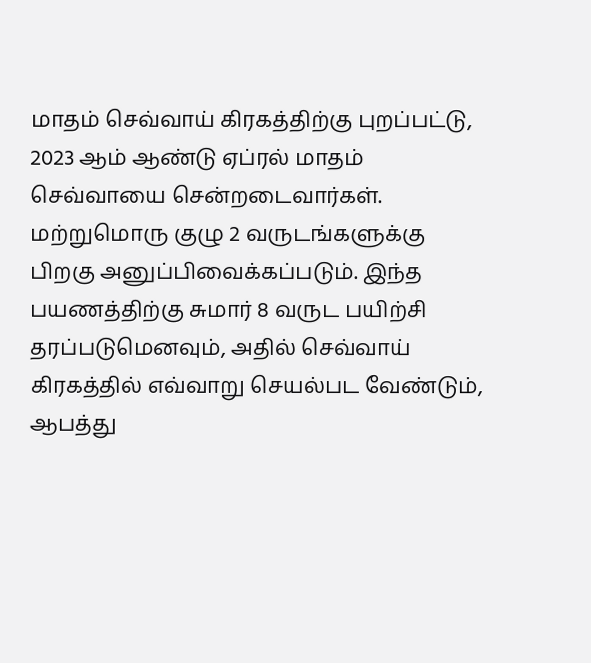மாதம் செவ்வாய் கிரகத்திற்கு புறப்பட்டு, 2023 ஆம் ஆண்டு ஏப்ரல் மாதம் செவ்வாயை சென்றடைவார்கள்.
மற்றுமொரு குழு 2 வருடங்களுக்கு பிறகு அனுப்பிவைக்கப்படும். இந்த பயணத்திற்கு சுமார் 8 வருட பயிற்சி தரப்படுமெனவும், அதில் செவ்வாய் கிரகத்தில் எவ்வாறு செயல்பட வேண்டும், ஆபத்து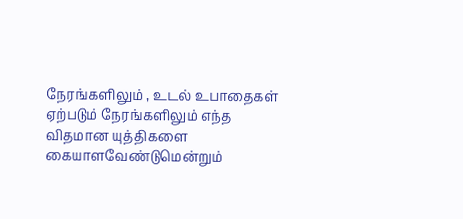நேரங்களிலும் , உடல் உபாதைகள் ஏற்படும் நேரங்களிலும் எந்த விதமான யுத்திகளை கையாளவேண்டுமென்றும்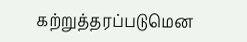கற்றுத்தரப்படுமென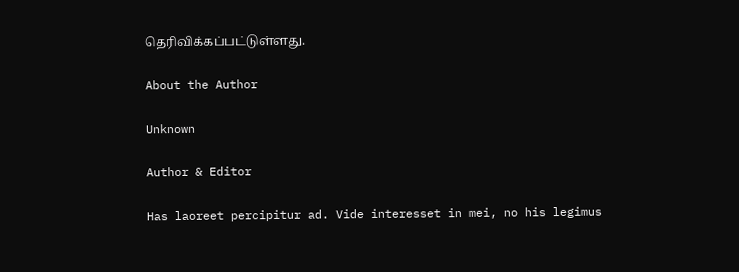தெரிவிக்கப்பட்டுள்ளது.

About the Author

Unknown

Author & Editor

Has laoreet percipitur ad. Vide interesset in mei, no his legimus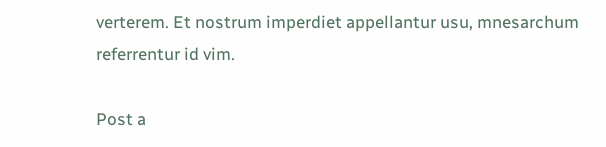verterem. Et nostrum imperdiet appellantur usu, mnesarchum referrentur id vim.

Post a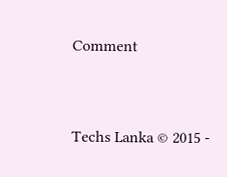Comment


Techs Lanka © 2015 -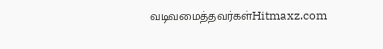வடிவமைத்தவர்கள்Hitmaxz.com